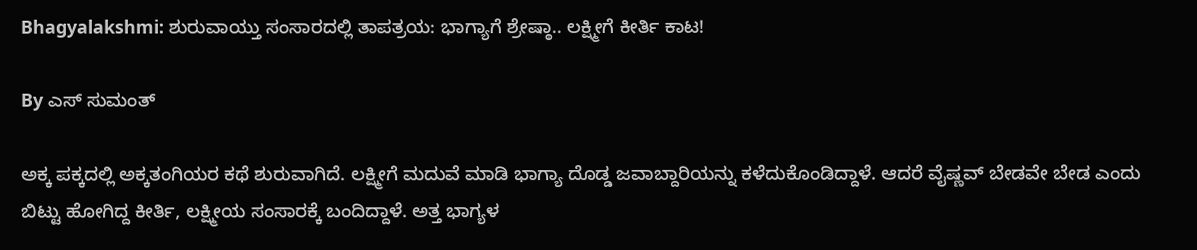Bhagyalakshmi: ಶುರುವಾಯ್ತು ಸಂಸಾರದಲ್ಲಿ ತಾಪತ್ರಯ: ಭಾಗ್ಯಾಗೆ ಶ್ರೇಷ್ಠಾ.. ಲಕ್ಷ್ಮೀಗೆ ಕೀರ್ತಿ ಕಾಟ!

By ಎಸ್ ಸುಮಂತ್

ಅಕ್ಕ ಪಕ್ಕದಲ್ಲಿ ಅಕ್ಕತಂಗಿಯರ ಕಥೆ ಶುರುವಾಗಿದೆ. ಲಕ್ಷ್ಮೀಗೆ ಮದುವೆ ಮಾಡಿ ಭಾಗ್ಯಾ ದೊಡ್ಡ ಜವಾಬ್ದಾರಿಯನ್ನು ಕಳೆದುಕೊಂಡಿದ್ದಾಳೆ. ಆದರೆ ವೈಷ್ಣವ್ ಬೇಡವೇ ಬೇಡ ಎಂದು ಬಿಟ್ಟು ಹೋಗಿದ್ದ ಕೀರ್ತಿ, ಲಕ್ಷ್ಮೀಯ ಸಂಸಾರಕ್ಕೆ ಬಂದಿದ್ದಾಳೆ. ಅತ್ತ ಭಾಗ್ಯಳ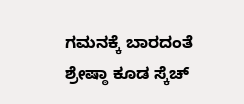ಗಮನಕ್ಕೆ ಬಾರದಂತೆ ಶ್ರೇಷ್ಠಾ ಕೂಡ ಸ್ಕೆಚ್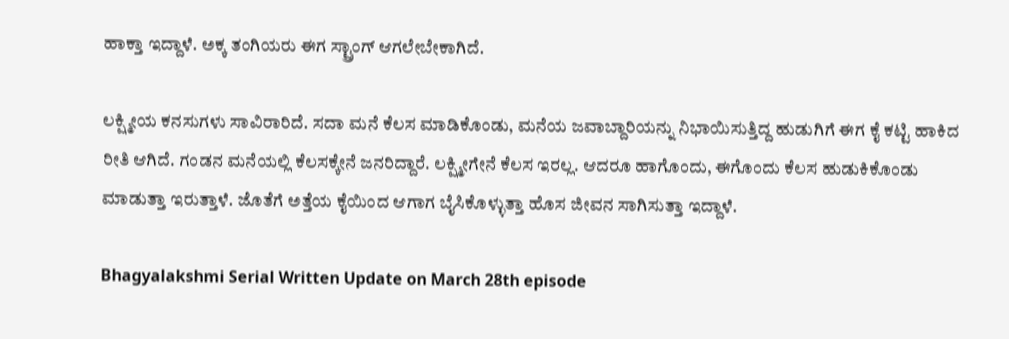ಹಾಕ್ತಾ ಇದ್ದಾಳೆ. ಅಕ್ಕ ತಂಗಿಯರು ಈಗ ಸ್ಟ್ರಾಂಗ್ ಆಗಲೇಬೇಕಾಗಿದೆ.

ಲಕ್ಷ್ಮೀಯ ಕನಸುಗಳು ಸಾವಿರಾರಿದೆ. ಸದಾ ಮನೆ ಕೆಲಸ‌ ಮಾಡಿಕೊಂಡು, ಮನೆಯ ಜವಾಬ್ದಾರಿಯನ್ನು ನಿಭಾಯಿಸುತ್ತಿದ್ದ ಹುಡುಗಿಗೆ ಈಗ ಕೈ ಕಟ್ಟಿ ಹಾಕಿದ ರೀತಿ ಆಗಿದೆ. ಗಂಡನ ಮನೆಯಲ್ಲಿ ಕೆಲಸಕ್ಕೇನೆ ಜನರಿದ್ದಾರೆ. ಲಕ್ಷ್ಮೀಗೇನೆ ಕೆಲಸ ಇರಲ್ಲ. ಆದರೂ ಹಾಗೊಂದು, ಈಗೊಂದು ಕೆಲಸ ಹುಡುಕಿಕೊಂಡು ಮಾಡುತ್ತಾ ಇರುತ್ತಾಳೆ. ಜೊತೆಗೆ ಅತ್ತೆಯ ಕೈಯಿಂದ ಆಗಾಗ ಬೈಸಿಕೊಳ್ಳುತ್ತಾ ಹೊಸ ಜೀವನ ಸಾಗಿಸುತ್ತಾ ಇದ್ದಾಳೆ.

Bhagyalakshmi Serial Written Update on March 28th episode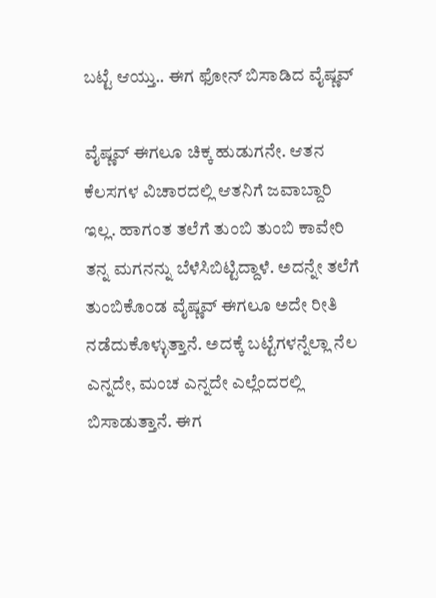ಬಟ್ಟೆ ಆಯ್ತು.. ಈಗ ಫೋನ್ ಬಿಸಾಡಿದ ವೈಷ್ಣವ್

ವೈಷ್ಣವ್ ಈಗಲೂ ಚಿಕ್ಕ ಹುಡುಗನೇ. ಆತನ ಕೆಲಸಗಳ ವಿಚಾರದಲ್ಲಿ ಆತನಿಗೆ ಜವಾಬ್ದಾರಿ ಇಲ್ಲ. ಹಾಗಂತ ತಲೆಗೆ ತುಂಬಿ ತುಂಬಿ ಕಾವೇರಿ ತನ್ನ ಮಗನನ್ನು ಬೆಳೆಸಿಬಿಟ್ಟಿದ್ದಾಳೆ. ಅದನ್ನೇ ತಲೆಗೆ ತುಂಬಿಕೊಂಡ ವೈಷ್ಣವ್ ಈಗಲೂ ಅದೇ ರೀತಿ ನಡೆದುಕೊಳ್ಳುತ್ತಾನೆ. ಅದಕ್ಕೆ ಬಟ್ಟೆಗಳನ್ನೆಲ್ಲಾ ನೆಲ ಎನ್ನದೇ, ಮಂಚ ಎನ್ನದೇ ಎಲ್ಲೆಂದರಲ್ಲಿ ಬಿಸಾಡುತ್ತಾನೆ. ಈಗ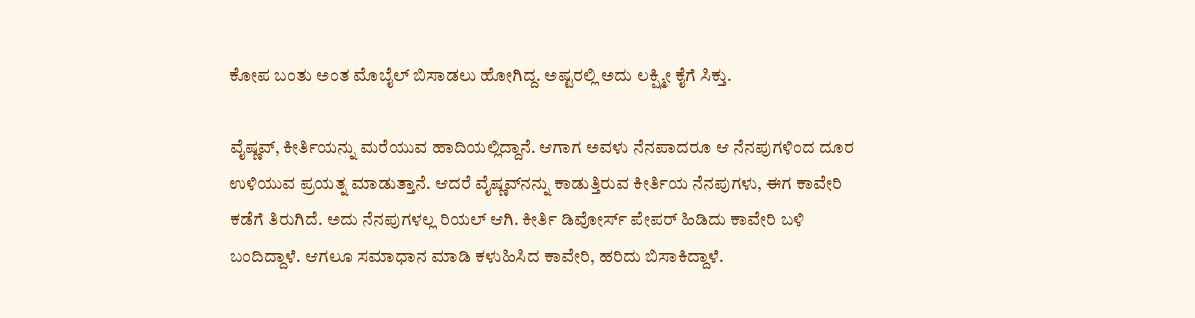ಕೋಪ ಬಂತು ಅಂತ ಮೊಬೈಲ್ ಬಿಸಾಡಲು ಹೋಗಿದ್ದ. ಅಷ್ಟರಲ್ಲಿ ಅದು ಲಕ್ಷ್ಮೀ ಕೈಗೆ ಸಿಕ್ತು.

ವೈಷ್ಣವ್, ಕೀರ್ತಿಯನ್ನು ಮರೆಯುವ ಹಾದಿಯಲ್ಲಿದ್ದಾನೆ. ಆಗಾಗ ಅವಳು ನೆನಪಾದರೂ ಆ ನೆನಪುಗಳಿಂದ ದೂರ ಉಳಿಯುವ ಪ್ರಯತ್ನ ಮಾಡುತ್ತಾನೆ. ಆದರೆ ವೈಷ್ಣವ್‌ನನ್ನು ಕಾಡುತ್ತಿರುವ ಕೀರ್ತಿಯ ನೆನಪುಗಳು, ಈಗ ಕಾವೇರಿ ಕಡೆಗೆ ತಿರುಗಿದೆ. ಅದು ನೆನಪುಗಳಲ್ಲ ರಿಯಲ್ ಆಗಿ. ಕೀರ್ತಿ ಡಿವೋರ್ಸ್ ಪೇಪರ್ ಹಿಡಿದು ಕಾವೇರಿ ಬಳಿ ಬಂದಿದ್ದಾಳೆ. ಆಗಲೂ ಸಮಾಧಾನ ಮಾಡಿ ಕಳುಹಿಸಿದ ಕಾವೇರಿ, ಹರಿದು ಬಿಸಾಕಿದ್ದಾಳೆ.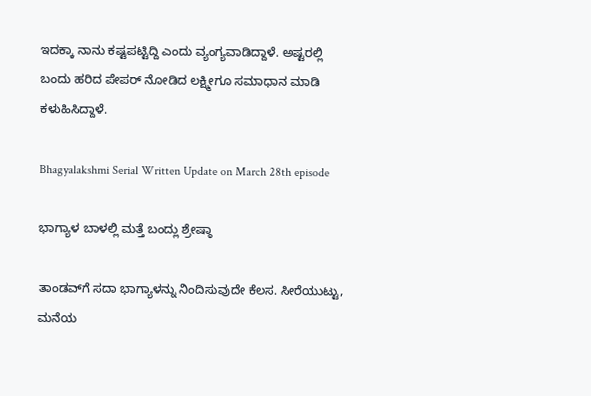ಇದಕ್ಕಾ ನಾನು ಕಷ್ಟಪಟ್ಟಿದ್ದಿ ಎಂದು ವ್ಯಂಗ್ಯವಾಡಿದ್ದಾಳೆ. ಅಷ್ಟರಲ್ಲಿ ಬಂದು ಹರಿದ ಪೇಪರ್ ನೋಡಿದ ಲಕ್ಷ್ಮೀಗೂ ಸಮಾಧಾನ ಮಾಡಿ ಕಳುಹಿಸಿದ್ದಾಳೆ.

Bhagyalakshmi Serial Written Update on March 28th episode

ಭಾಗ್ಯಾಳ ಬಾಳಲ್ಲಿ ಮತ್ತೆ ಬಂದ್ಲು ಶ್ರೇಷ್ಠಾ

ತಾಂಡವ್‌ಗೆ ಸದಾ ಭಾಗ್ಯಾಳನ್ನು ನಿಂದಿಸುವುದೇ ಕೆಲಸ. ಸೀರೆಯುಟ್ಟು, ಮನೆಯ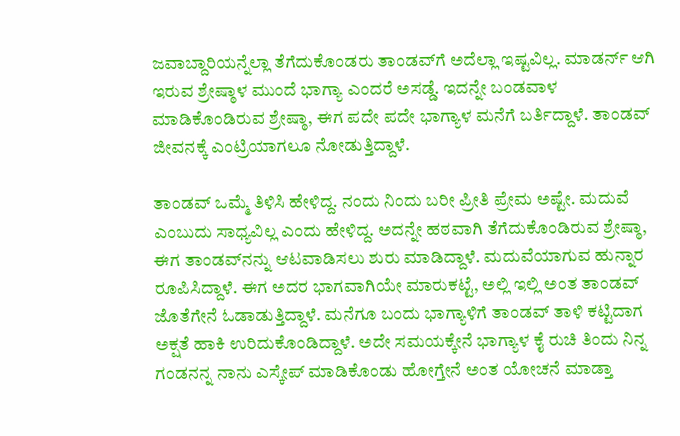ಜವಾಬ್ದಾರಿಯನ್ನೆಲ್ಲಾ ತೆಗೆದುಕೊಂಡರು ತಾಂಡವ್‌ಗೆ ಅದೆಲ್ಲಾ ಇಷ್ಟವಿಲ್ಲ. ಮಾಡರ್ನ್ ಆಗಿ ಇರುವ ಶ್ರೇಷ್ಠಾಳ‌ ಮುಂದೆ ಭಾಗ್ಯಾ ಎಂದರೆ ಅಸಡ್ಡೆ. ಇದನ್ನೇ ಬಂಡವಾಳ ಮಾಡಿಕೊಂಡಿರುವ ಶ್ರೇಷ್ಠಾ, ಈಗ ಪದೇ ಪದೇ ಭಾಗ್ಯಾಳ ಮನೆಗೆ ಬರ್ತಿದ್ದಾಳೆ. ತಾಂಡವ್ ಜೀವನಕ್ಕೆ‌ ಎಂಟ್ರಿಯಾಗಲೂ ನೋಡುತ್ತಿದ್ದಾಳೆ.

ತಾಂಡವ್ ಒಮ್ಮೆ ತಿಳಿಸಿ ಹೇಳಿದ್ದ. ನಂದು ನಿಂದು ಬರೀ ಪ್ರೀತಿ ಪ್ರೇಮ ಅಷ್ಟೇ. ಮದುವೆ ಎಂಬುದು ಸಾಧ್ಯವಿಲ್ಲ ಎಂದು ಹೇಳಿದ್ದ. ಅದನ್ನೇ ಹಠವಾಗಿ ತೆಗೆದುಕೊಂಡಿರುವ ಶ್ರೇಷ್ಠಾ, ಈಗ ತಾಂಡವ್‌ನನ್ನು ಆಟವಾಡಿಸಲು ಶುರು ಮಾಡಿದ್ದಾಳೆ. ಮದುವೆಯಾಗುವ ಹುನ್ನಾರ ರೂಪಿಸಿದ್ದಾಳೆ. ಈಗ ಅದರ ಭಾಗವಾಗಿಯೇ ಮಾರುಕಟ್ಟೆ, ಅಲ್ಲಿ ಇಲ್ಲಿ ಅಂತ ತಾಂಡವ್ ಜೊತೆಗೇನೆ ಓಡಾಡುತ್ತಿದ್ದಾಳೆ. ಮನೆಗೂ ಬಂದು ಭಾಗ್ಯಾಳಿಗೆ ತಾಂಡವ್ ತಾಳಿ ಕಟ್ಟಿದಾಗ ಅಕ್ಷತೆ ಹಾಕಿ ಉರಿದುಕೊಂಡಿದ್ದಾಳೆ. ಅದೇ ಸಮಯಕ್ಕೇನೆ ಭಾಗ್ಯಾಳ ಕೈ ರುಚಿ ತಿಂದು ನಿನ್ನ ಗಂಡನನ್ನ ನಾನು ಎಸ್ಕೇಪ್ ಮಾಡಿಕೊಂಡು ಹೋಗ್ತೇನೆ ಅಂತ ಯೋಚನೆ ಮಾಡ್ತಾ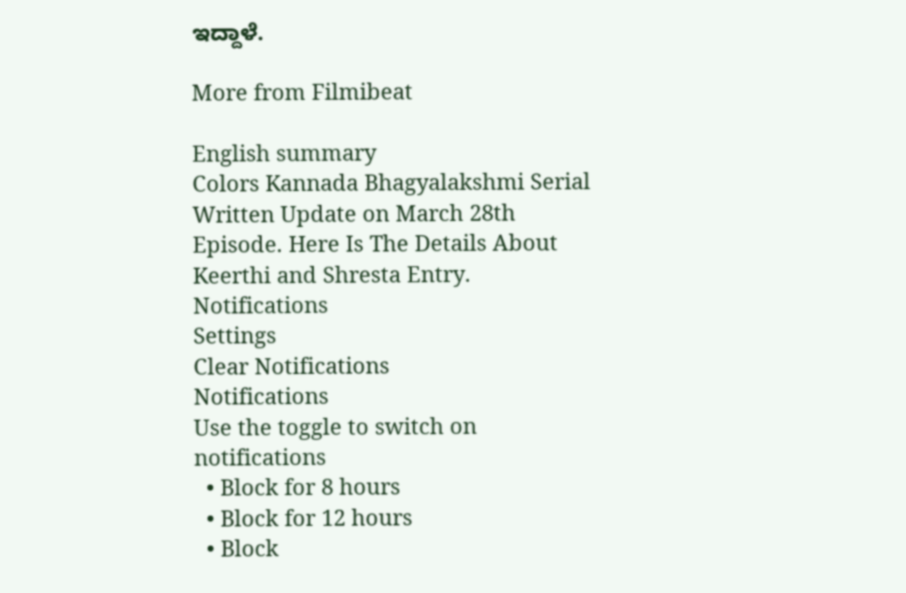ಇದ್ದಾಳೆ.

More from Filmibeat

English summary
Colors Kannada Bhagyalakshmi Serial Written Update on March 28th Episode. Here Is The Details About Keerthi and Shresta Entry.
Notifications
Settings
Clear Notifications
Notifications
Use the toggle to switch on notifications
  • Block for 8 hours
  • Block for 12 hours
  • Block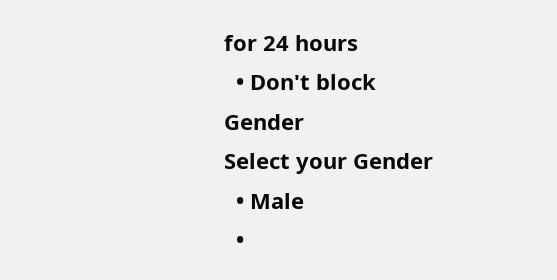for 24 hours
  • Don't block
Gender
Select your Gender
  • Male
  •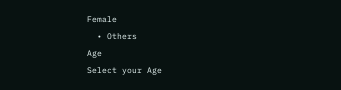Female
  • Others
Age
Select your Age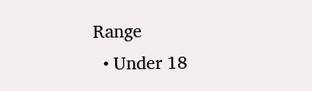Range
  • Under 18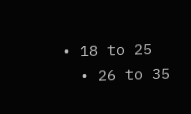• 18 to 25
  • 26 to 35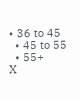• 36 to 45
  • 45 to 55
  • 55+
X